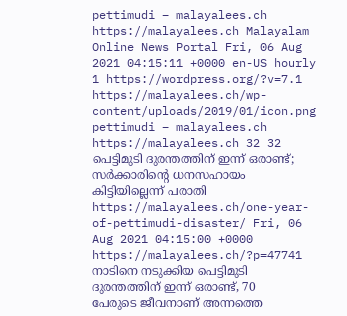pettimudi – malayalees.ch https://malayalees.ch Malayalam Online News Portal Fri, 06 Aug 2021 04:15:11 +0000 en-US hourly 1 https://wordpress.org/?v=7.1 https://malayalees.ch/wp-content/uploads/2019/01/icon.png pettimudi – malayalees.ch https://malayalees.ch 32 32 പെട്ടിമുടി ദുരന്തത്തിന് ഇന്ന് ഒരാണ്ട്; സർക്കാരിന്റെ ധനസഹായം കിട്ടിയില്ലെന്ന് പരാതി https://malayalees.ch/one-year-of-pettimudi-disaster/ Fri, 06 Aug 2021 04:15:00 +0000 https://malayalees.ch/?p=47741 നാടിനെ നടുക്കിയ പെട്ടിമുടി ദുരന്തത്തിന് ഇന്ന് ഒരാണ്ട്, 70 പേരുടെ ജീവനാണ് അന്നത്തെ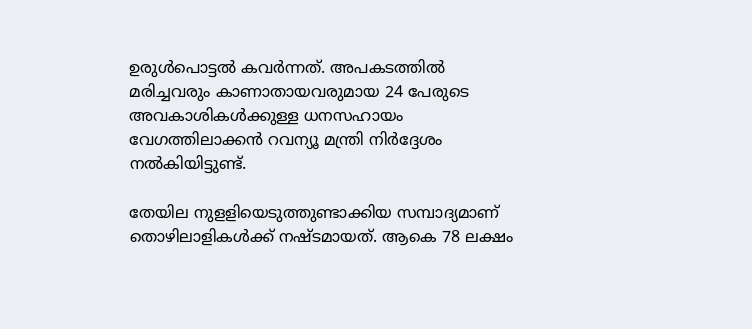ഉരുൾപൊട്ടൽ കവർന്നത്. അപകടത്തിൽ മരിച്ചവരും കാണാതായവരുമായ 24 പേരുടെ അവകാശികൾക്കുള്ള ധനസഹായം വേഗത്തിലാക്കൻ റവന്യൂ മന്ത്രി നിർദ്ദേശം നൽകിയിട്ടുണ്ട്.

തേയില നുളളിയെടുത്തുണ്ടാക്കിയ സമ്പാദ്യമാണ് തൊഴിലാളികൾക്ക് നഷ്ടമായത്. ആകെ 78 ലക്ഷം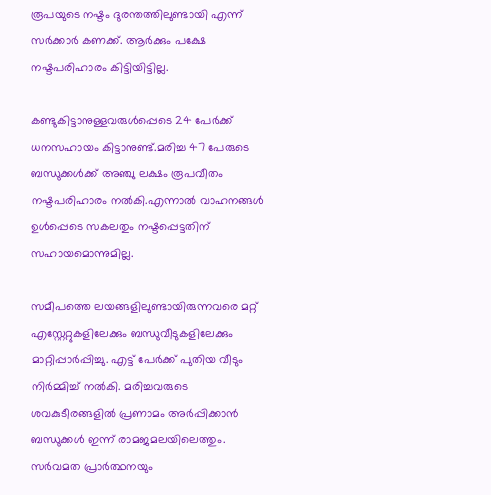രൂപയുടെ നഷ്ടം ദുരന്തത്തിലുണ്ടായി എന്ന് സർക്കാർ കണക്ക്. ആർക്കും പക്ഷേ നഷ്ടപരിഹാരം കിട്ടിയിട്ടില്ല.

കണ്ടുകിട്ടാനുള്ളവരുൾപ്പെടെ 24 പേർക്ക് ധനസഹായം കിട്ടാനുണ്ട്.മരിച്ച 47 പേരുടെ ബന്ധുക്കൾക്ക് അഞ്ചു ലക്ഷം രൂപവീതം നഷ്ടപരിഹാരം നൽകി.എന്നാൽ വാഹനങ്ങൾ ഉൾപ്പെടെ സകലതും നഷ്ടപ്പെട്ടതിന് സഹായമൊന്നുമില്ല.

സമീപത്തെ ലയങ്ങളിലുണ്ടായിരുന്നവരെ മറ്റ് എസ്റ്റേറ്റുകളിലേക്കും ബന്ധുവീടുകളിലേക്കും മാറ്റിപ്പാർപ്പിച്ചു. എട്ട് പേർക്ക് പുതിയ വീടും നിർമ്മിച്ച് നൽകി. മരിച്ചവരുടെ ശവകുടീരങ്ങളിൽ പ്രണാമം അർപ്പിക്കാൻ ബന്ധുക്കൾ ഇന്ന് രാമജമലയിലെത്തും. സർവമത പ്രാർത്ഥനയും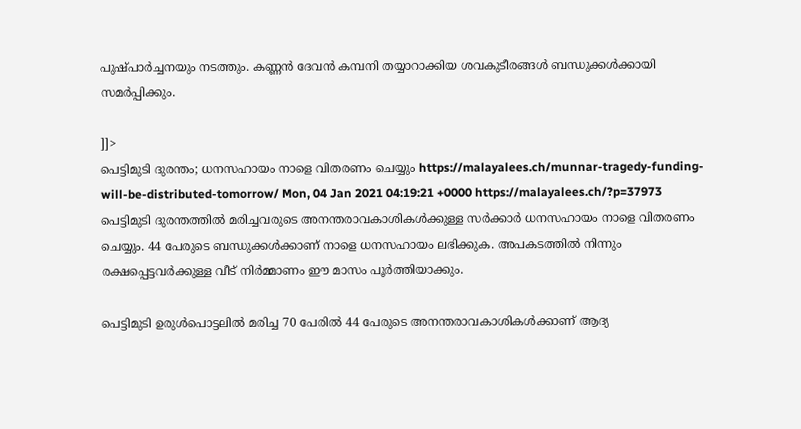പുഷ്പാർച്ചനയും നടത്തും. കണ്ണൻ ദേവൻ കമ്പനി തയ്യാറാക്കിയ ശവകുടീരങ്ങൾ ബന്ധുക്കൾക്കായി സമർപ്പിക്കും.

]]>
പെട്ടിമുടി ദുരന്തം; ധനസഹായം നാളെ വിതരണം ചെയ്യും https://malayalees.ch/munnar-tragedy-funding-will-be-distributed-tomorrow/ Mon, 04 Jan 2021 04:19:21 +0000 https://malayalees.ch/?p=37973 പെട്ടിമുടി ദുരന്തത്തിൽ മരിച്ചവരുടെ അനന്തരാവകാശികള്‍ക്കുള്ള സർക്കാർ ധനസഹായം നാളെ വിതരണം ചെയ്യും. 44 പേരുടെ ബന്ധുക്കൾക്കാണ് നാളെ ധനസഹായം ലഭിക്കുക. അപകടത്തിൽ നിന്നും രക്ഷപ്പെട്ടവർക്കുള്ള വീട് നിർമ്മാണം ഈ മാസം പൂർത്തിയാക്കും.

പെട്ടിമുടി ഉരുൾപൊട്ടലിൽ മരിച്ച 70 പേരിൽ 44 പേരുടെ അനന്തരാവകാശികൾക്കാണ് ആദ്യ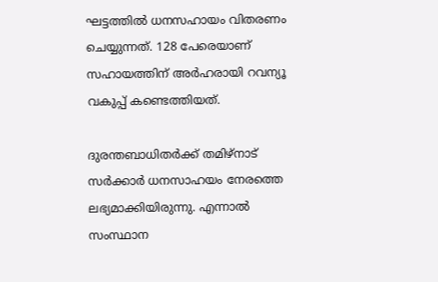ഘട്ടത്തിൽ ധനസഹായം വിതരണം ചെയ്യുന്നത്. 128 പേരെയാണ് സഹായത്തിന് അർഹരായി റവന്യൂ വകുപ്പ് കണ്ടെത്തിയത്.

ദുരന്തബാധിതര്‍ക്ക് തമിഴ്നാട് സര്‍ക്കാര്‍ ധനസാഹയം നേരത്തെ ലഭ്യമാക്കിയിരുന്നു. എന്നാല്‍ സംസ്ഥാന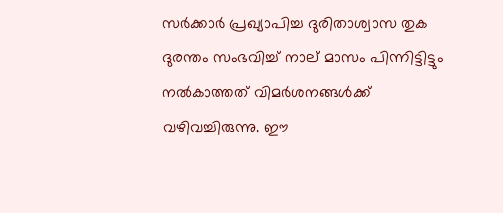സര്‍ക്കാർ പ്രഖ്യാപിച്ച ദുരിതാശ്വാസ തുക ദുരന്തം സംഭവിച്ച് നാല് മാസം പിന്നിട്ടിട്ടും നൽകാത്തത് വിമർശനങ്ങൾക്ക് വഴിവച്ചിരുന്നു. ഈ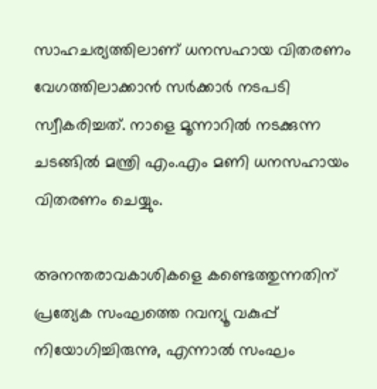സാഹചര്യത്തിലാണ് ധനസഹായ വിതരണം വേഗത്തിലാക്കാന്‍ സര്‍ക്കാര്‍ നടപടി സ്വീകരിച്ചത്. നാളെ മൂന്നാറില്‍ നടക്കുന്ന ചടങ്ങിൽ മന്ത്രി എം.എം മണി ധനസഹായം വിതരണം ചെയ്യും.

അനന്തരാവകാശികളെ കണ്ടെത്തുന്നതിന് പ്രത്യേക സംഘത്തെ റവന്യൂ വകുപ്പ് നിയോഗിച്ചിരുന്നു, എന്നാല്‍ സംഘം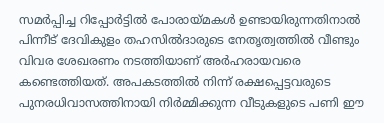സമര്‍പ്പിച്ച റിപ്പോര്‍ട്ടില്‍ പോരായ്മകള്‍ ഉണ്ടായിരുന്നതിനാല്‍ പിന്നീട് ദേവികുളം തഹസില്‍ദാരുടെ നേതൃത്വത്തില്‍ വീണ്ടും വിവര ശേഖരണം നടത്തിയാണ് അര്‍ഹരായവരെ കണ്ടെത്തിയത്. അപകടത്തിൽ നിന്ന് രക്ഷപ്പെട്ടവരുടെ പുനരധിവാസത്തിനായി നിര്‍മ്മിക്കുന്ന വീടുകളുടെ പണി ഈ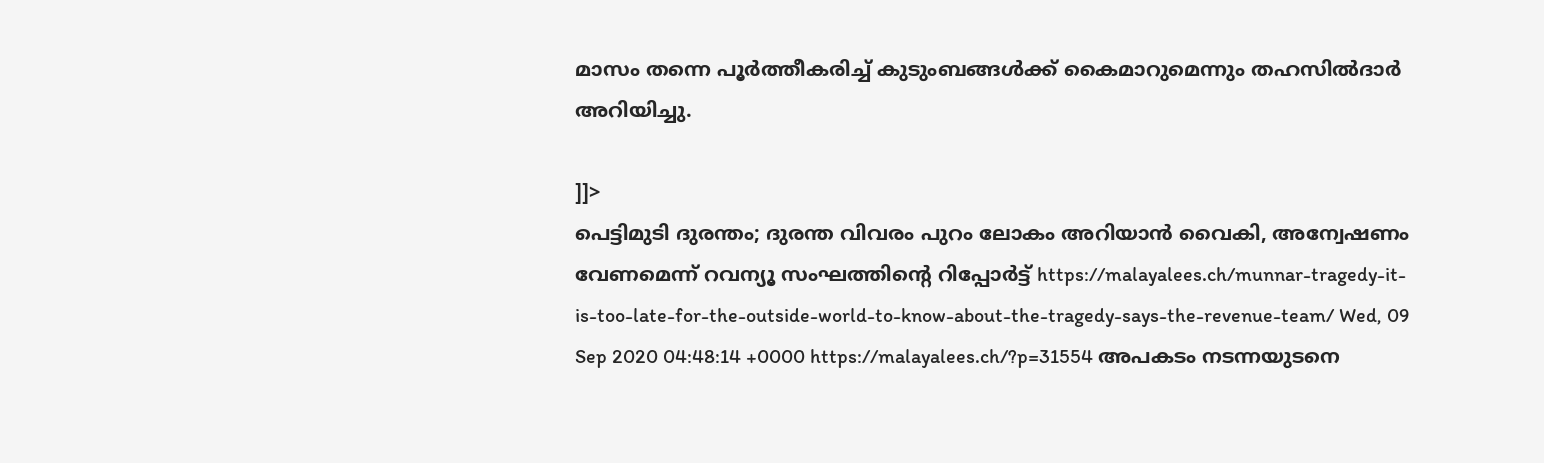മാസം തന്നെ പൂര്‍ത്തീകരിച്ച് കുടുംബങ്ങൾക്ക് കൈമാറുമെന്നും തഹസിൽദാർ അറിയിച്ചു.

]]>
പെട്ടിമുടി ദുരന്തം; ദുരന്ത വിവരം പുറം ലോകം അറിയാന്‍ വൈകി, അന്വേഷണം വേണമെന്ന് റവന്യൂ സംഘത്തിന്‍റെ റിപ്പോര്‍ട്ട് https://malayalees.ch/munnar-tragedy-it-is-too-late-for-the-outside-world-to-know-about-the-tragedy-says-the-revenue-team/ Wed, 09 Sep 2020 04:48:14 +0000 https://malayalees.ch/?p=31554 അപകടം നടന്നയുടനെ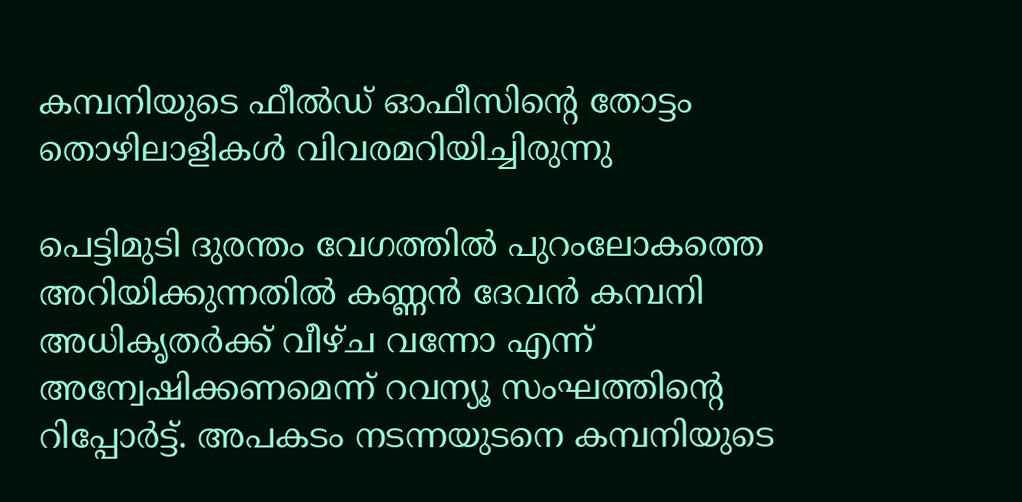കമ്പനിയുടെ ഫീല്‍ഡ് ഓഫീസിന്‍റെ തോട്ടം തൊഴിലാളികള്‍ വിവരമറിയിച്ചിരുന്നു

പെട്ടിമുടി ദുരന്തം വേഗത്തില്‍ പുറംലോകത്തെ അറിയിക്കുന്നതില്‍ കണ്ണന്‍ ദേവന്‍ കമ്പനി അധികൃതര്‍ക്ക് വീഴ്ച വന്നോ എന്ന് അന്വേഷിക്കണമെന്ന് റവന്യൂ സംഘത്തിന്‍റെ റിപ്പോര്‍ട്ട്. അപകടം നടന്നയുടനെ കമ്പനിയുടെ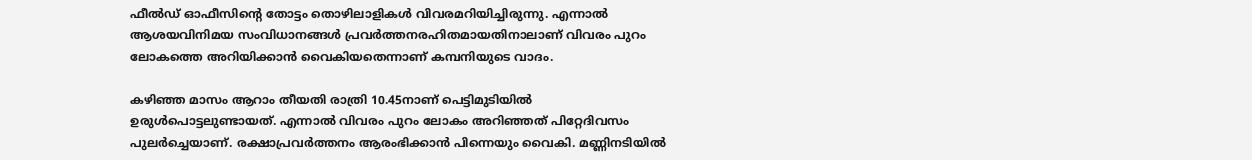ഫീല്‍ഡ് ഓഫീസിന്‍റെ തോട്ടം തൊഴിലാളികള്‍ വിവരമറിയിച്ചിരുന്നു. എന്നാല്‍ ആശയവിനിമയ സംവിധാനങ്ങള്‍ പ്രവര്‍ത്തനരഹിതമായതിനാലാണ് വിവരം പുറം ലോകത്തെ അറിയിക്കാന്‍ വൈകിയതെന്നാണ് കമ്പനിയുടെ വാദം.

കഴിഞ്ഞ മാസം ആറാം തീയതി രാത്രി 10.45നാണ് പെട്ടിമുടിയില്‍ ഉരുള്‍പൊട്ടലുണ്ടായത്. എന്നാല്‍ വിവരം പുറം ലോകം അറിഞ്ഞത് പിറ്റേദിവസം പുലര്‍ച്ചെയാണ്. രക്ഷാപ്രവര്‍‍ത്തനം ആരംഭിക്കാന്‍ പിന്നെയും വൈകി. മണ്ണിനടിയില്‍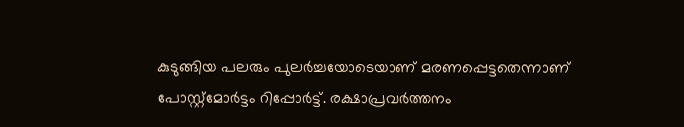കുടുങ്ങിയ പലരും പുലര്‍ച്ചയോടെയാണ് മരണപ്പെട്ടതെന്നാണ് പോസ്റ്റ്‍മോര്‍ട്ടം റിപ്പോര്‍ട്ട്. രക്ഷാപ്രവര്‍ത്തനം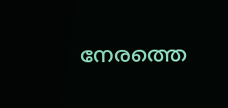നേരത്തെ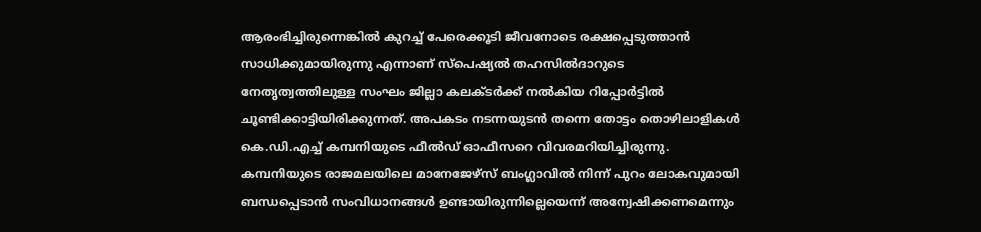ആരംഭിച്ചിരുന്നെങ്കില്‍ കുറച്ച് പേരെക്കൂടി ജീവനോടെ രക്ഷപ്പെടുത്താന്‍ സാധിക്കുമായിരുന്നു എന്നാണ് സ്പെഷ്യല്‍ തഹസില്‍ദാറുടെ നേതൃത്വത്തിലുള്ള സംഘം ജില്ലാ കലക്ടര്‍ക്ക് നല്‍കിയ റിപ്പോര്‍ട്ടില്‍ ചൂണ്ടിക്കാട്ടിയിരിക്കുന്നത്. അപകടം നടന്നയുടന്‍ തന്നെ തോട്ടം തൊഴിലാളികള്‍ കെ.ഡി.എച്ച് കമ്പനിയുടെ ഫീല്‍ഡ് ഓഫീസറെ വിവരമറിയിച്ചിരുന്നു. കമ്പനിയുടെ രാജമലയിലെ മാനേജേഴ്‌സ് ബംഗ്ലാവില്‍ നിന്ന് പുറം ലോകവുമായി ബന്ധപ്പെടാന്‍ സംവിധാനങ്ങള്‍ ഉണ്ടായിരുന്നില്ലെയെന്ന് അന്വേഷിക്കണമെന്നും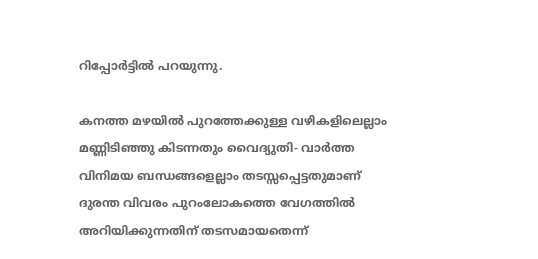റിപ്പോര്‍ട്ടില്‍ പറയുന്നു.

കനത്ത മഴയിൽ പുറത്തേക്കുള്ള വഴികളിലെല്ലാം മണ്ണിടിഞ്ഞു കിടന്നതും വൈദ്യുതി- വാർത്ത വിനിമയ ബന്ധങ്ങളെല്ലാം തടസ്സപ്പെട്ടതുമാണ് ദുരന്ത വിവരം പുറംലോകത്തെ വേഗത്തില്‍ അറിയിക്കുന്നതിന് തടസമായതെന്ന്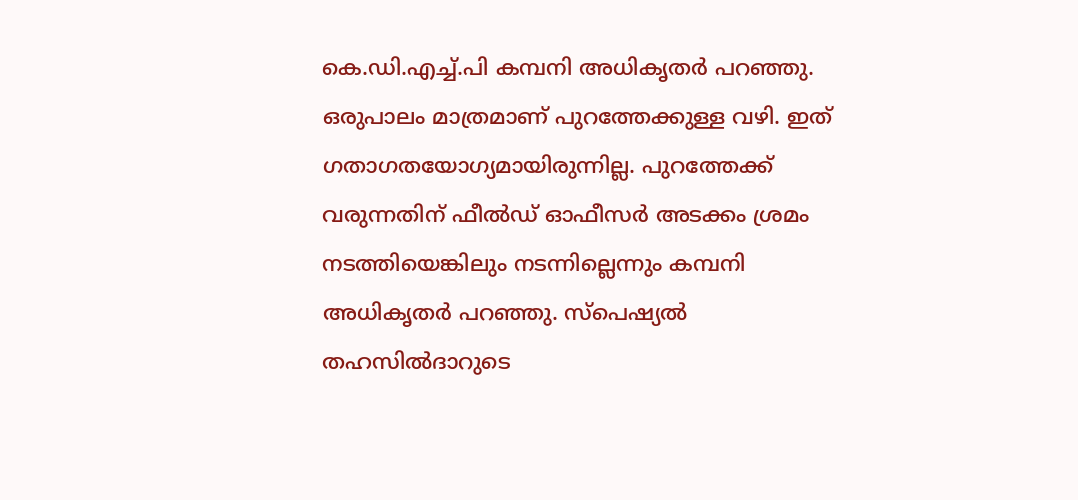കെ.ഡി.എച്ച്.പി കമ്പനി അധികൃതർ പറഞ്ഞു. ഒരുപാലം മാത്രമാണ് പുറത്തേക്കുള്ള വഴി. ഇത് ഗതാഗതയോഗ്യമായിരുന്നില്ല. പുറത്തേക്ക് വരുന്നതിന് ഫീൽഡ് ഓഫീസർ അടക്കം ശ്രമം നടത്തിയെങ്കിലും നടന്നില്ലെന്നും കമ്പനി അധികൃതര്‍ പറഞ്ഞു. സ്പെഷ്യല്‍ തഹസില്‍ദാറുടെ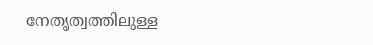നേതൃത്വത്തിലുള്ള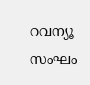റവന്യൂ സംഘം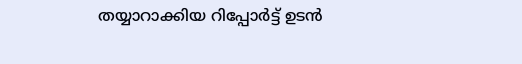തയ്യാറാക്കിയ റിപ്പോര്‍ട്ട് ഉടന്‍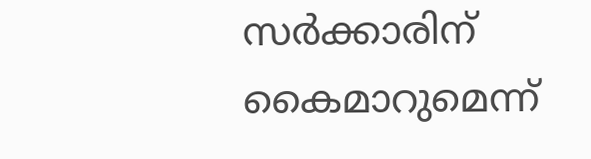സര്‍ക്കാരിന് കൈമാറുമെന്ന്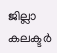ജില്ലാ കലക്ടര്‍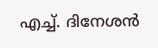എച്ച്. ദിനേശന്‍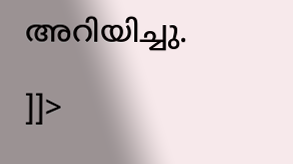അറിയിച്ചു.

]]>